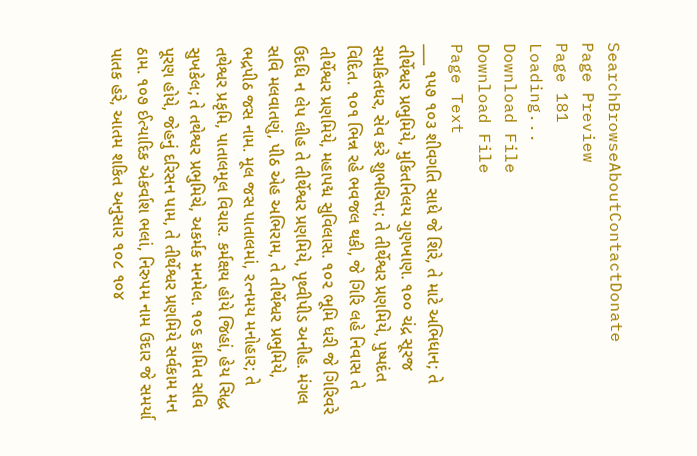SearchBrowseAboutContactDonate
Page Preview
Page 181
Loading...
Download File
Download File
Page Text
___ ૧૫૭ ૧૦૩ શીવગતિ સાધે જે શિરે, તે માટે અભિધાન; તે તીર્થેશ્વર પ્રભુમિયે, મુકિતનિલય ગુણખાણ. ૧૦૦ ચંદ્ર સૂરજ સમકિતધર, સેવ કરે શુભચિત્ત; તે તીર્થેશ્વર પ્રણમિયે, પુષ્પદંત વિદિત. ૧૦૧ ભિન્ન રહે ભવજલ થકી, જે ગિરિ લહે નિવાસ તે તીર્થેશ્વર પ્રણમિયે, મહાપદ્મ સુવિલાસ. ૧૦૨ ભૂમિ ધરી જે ગિરિવરે ઉદધિ ન લેપ લીહ તે તીર્થેશ્વર પ્રણમિયે, પૃથ્વીપીડ અનીહ. મંગલ સવિ મલવાતણું, પીઠ એહ અભિરામ, તે તીર્થેશ્વર પ્રભુમિયે, ભદ્રપીઠ જસ નામ. મૂલ જસ પાતાલમાં, રત્નમય મનોહાર; તે તથેશ્વર પ્રકૃમિ, પાતાલમૂલ વિચાર. કર્મક્ષય હોયે જિહાં, હેય સિદ્ધ સુખકેલ; તે તથેશ્વર પ્રભુમિચે, અકર્મક મનમેલ. ૧૦૬ કામિત સવિ પૂરણ હોયે, જેહનું દરિસન પામ, તે તીર્થેશ્વર પ્રણમિયે સર્વકામ મન ઠામ. ૧૦૭ ઈત્યાદિક એકર્વાશ ભલાં, નિરુપમ નામ ઉદાર જે સમર્યા પાતક હરે, આતમ શકિત અનુસાર ૧૦૮ ૧૦૪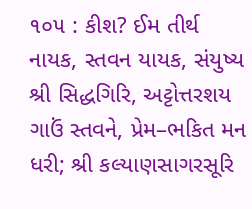૧૦૫ : કીશ? ઈમ તીર્થ નાયક, સ્તવન યાયક, સંયુષ્ય શ્રી સિદ્ધગિરિ, અટ્ટોત્તરશય ગાઉં સ્તવને, પ્રેમ–ભકિત મન ધરી; શ્રી કલ્યાણસાગરસૂરિ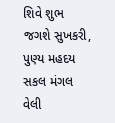શિવે શુભ જગશે સુખકરી, પુણ્ય મહદય સકલ મંગલ વેલી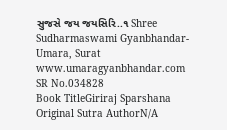સુજસે જય જયસિરિ..૧ Shree Sudharmaswami Gyanbhandar-Umara, Surat www.umaragyanbhandar.com
SR No.034828
Book TitleGiriraj Sparshana
Original Sutra AuthorN/A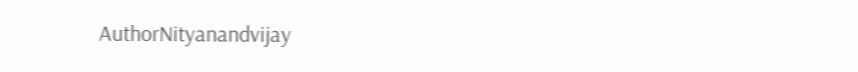AuthorNityanandvijay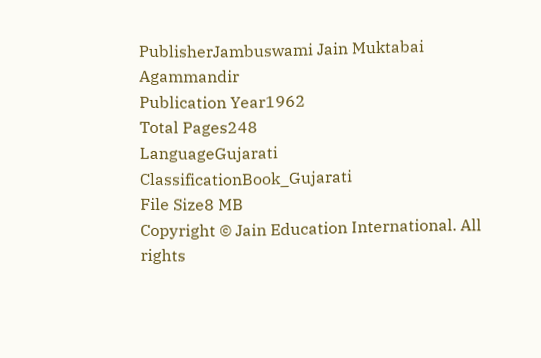PublisherJambuswami Jain Muktabai Agammandir
Publication Year1962
Total Pages248
LanguageGujarati
ClassificationBook_Gujarati
File Size8 MB
Copyright © Jain Education International. All rights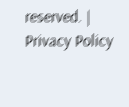reserved. | Privacy Policy